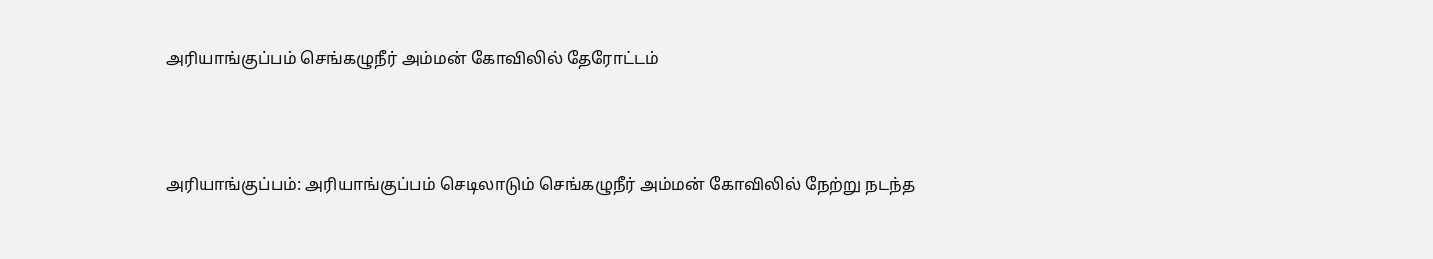அரியாங்குப்பம் செங்கழுநீர் அம்மன் கோவிலில் தேரோட்டம்



அரியாங்குப்பம்: அரியாங்குப்பம் செடிலாடும் செங்கழுநீர் அம்மன் கோவிலில் நேற்று நடந்த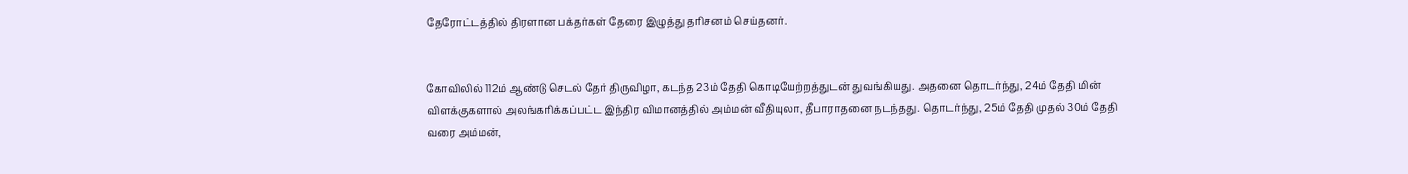தேரோட்டத்தில் திரளான பக்தர்கள் தேரை இழுத்து தரிசனம் செய்தனர்.


கோவிலில் 112ம் ஆண்டு செடல் தேர் திருவிழா, கடந்த 23ம் தேதி கொடியேற்றத்துடன் துவங்கியது. அதனை தொடர்ந்து, 24ம் தேதி மின் விளக்குகளால் அலங்கரிக்கப்பட்ட இந்திர விமானத்தில் அம்மன் வீதியுலா, தீபாராதனை நடந்தது. தொடர்ந்து, 25ம் தேதி முதல் 30ம் தேதி வரை அம்மன்,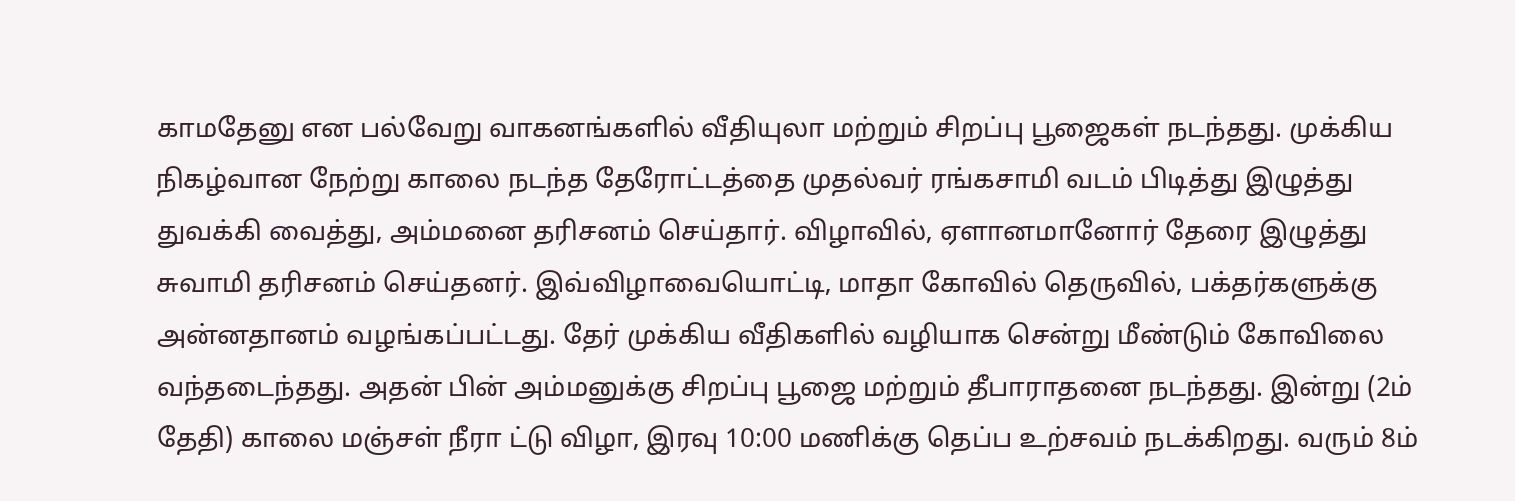காமதேனு என பல்வேறு வாகனங்களில் வீதியுலா மற்றும் சிறப்பு பூஜைகள் நடந்தது. முக்கிய நிகழ்வான நேற்று காலை நடந்த தேரோட்டத்தை முதல்வர் ரங்கசாமி வடம் பிடித்து இழுத்து துவக்கி வைத்து, அம்மனை தரிசனம் செய்தார். விழாவில், ஏளானமானோர் தேரை இழுத்து சுவாமி தரிசனம் செய்தனர். இவ்விழாவையொட்டி, மாதா கோவில் தெருவில், பக்தர்களுக்கு அன்னதானம் வழங்கப்பட்டது. தேர் முக்கிய வீதிகளில் வழியாக சென்று மீண்டும் கோவிலை வந்தடைந்தது. அதன் பின் அம்மனுக்கு சிறப்பு பூஜை மற்றும் தீபாராதனை நடந்தது. இன்று (2ம் தேதி) காலை மஞ்சள் நீரா ட்டு விழா, இரவு 10:00 மணிக்கு தெப்ப உற்சவம் நடக்கிறது. வரும் 8ம்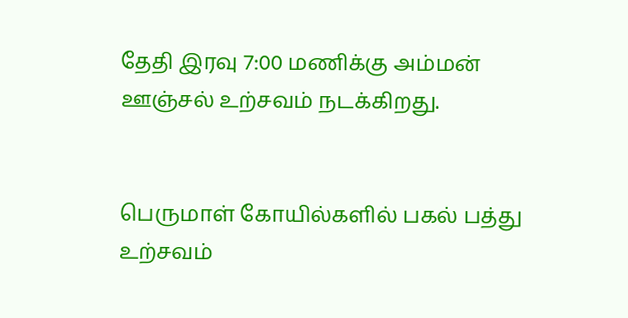தேதி இரவு 7:00 மணிக்கு அம்மன் ஊஞ்சல் உற்சவம் நடக்கிறது.


பெருமாள் கோயில்களில் பகல் பத்து உற்சவம்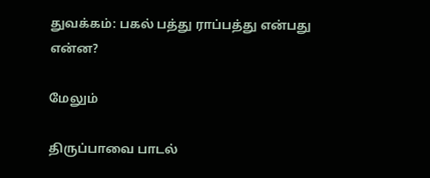துவக்கம்: பகல் பத்து ராப்பத்து என்பது என்ன?

மேலும்

திருப்பாவை பாடல்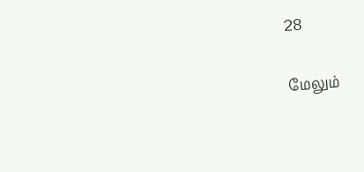28

மேலும்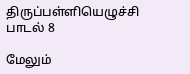திருப்பள்ளியெழுச்சி பாடல் 8

மேலும்